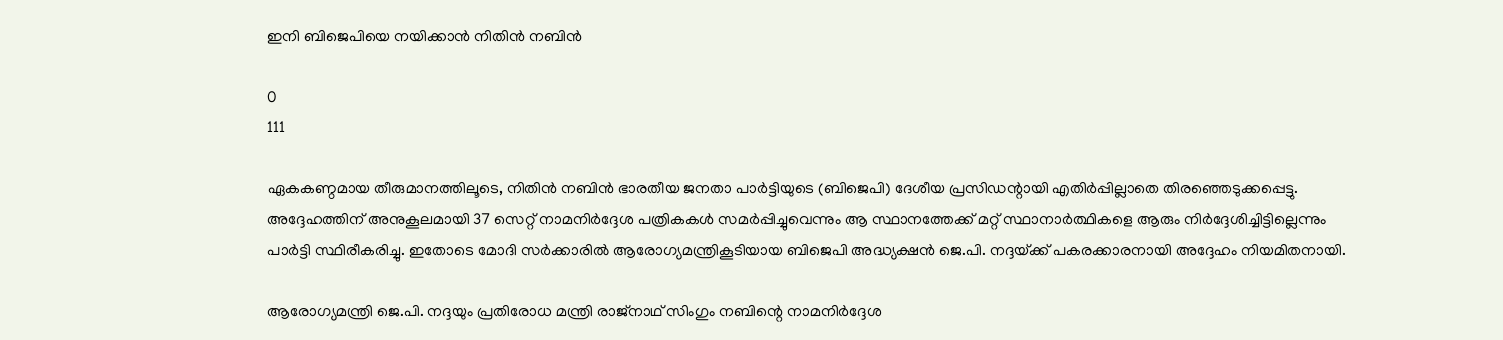ഇനി ബിജെപിയെ നയിക്കാൻ നിതിൻ നബിൻ

0
111

ഏകകണ്ഠമായ തീരുമാനത്തിലൂടെ, നിതിൻ നബിൻ ഭാരതീയ ജനതാ പാർട്ടിയുടെ (ബിജെപി) ദേശീയ പ്രസിഡന്റായി എതിർപ്പില്ലാതെ തിരഞ്ഞെടുക്കപ്പെട്ടു. അദ്ദേഹത്തിന് അനുകൂലമായി 37 സെറ്റ് നാമനിർദ്ദേശ പത്രികകൾ സമർപ്പിച്ചുവെന്നും ആ സ്ഥാനത്തേക്ക് മറ്റ് സ്ഥാനാർത്ഥികളെ ആരും നിർദ്ദേശിച്ചിട്ടില്ലെന്നും പാർട്ടി സ്ഥിരീകരിച്ചു. ഇതോടെ മോദി സർക്കാരിൽ ആരോഗ്യമന്ത്രികൂടിയായ ബിജെപി അദ്ധ്യക്ഷൻ ജെ.പി. നദ്ദയ്‌ക്ക് പകരക്കാരനായി അദ്ദേഹം നിയമിതനായി.

ആരോഗ്യമന്ത്രി ജെ.പി. നദ്ദയും പ്രതിരോധ മന്ത്രി രാജ്‌നാഥ് സിംഗും നബിന്റെ നാമനിർദ്ദേശ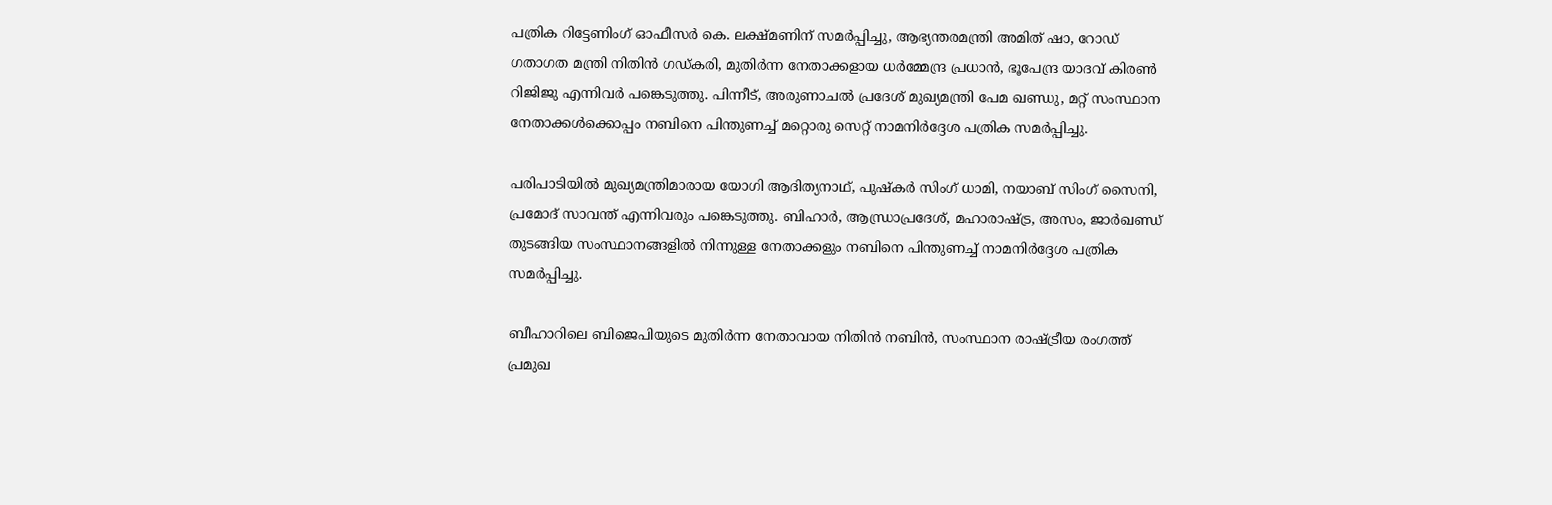പത്രിക റിട്ടേണിംഗ് ഓഫീസർ കെ. ലക്ഷ്മണിന് സമർപ്പിച്ചു, ആഭ്യന്തരമന്ത്രി അമിത് ഷാ, റോഡ് ഗതാഗത മന്ത്രി നിതിൻ ഗഡ്കരി, മുതിർന്ന നേതാക്കളായ ധർമ്മേന്ദ്ര പ്രധാൻ, ഭൂപേന്ദ്ര യാദവ് കിരൺ റിജിജു എന്നിവർ പങ്കെടുത്തു. പിന്നീട്, അരുണാചൽ പ്രദേശ് മുഖ്യമന്ത്രി പേമ ഖണ്ഡു, മറ്റ് സംസ്ഥാന നേതാക്കൾക്കൊപ്പം നബിനെ പിന്തുണച്ച് മറ്റൊരു സെറ്റ് നാമനിർദ്ദേശ പത്രിക സമർപ്പിച്ചു.

പരിപാടിയിൽ മുഖ്യമന്ത്രിമാരായ യോഗി ആദിത്യനാഥ്, പുഷ്‌കർ സിംഗ് ധാമി, നയാബ് സിംഗ് സൈനി, പ്രമോദ് സാവന്ത് എന്നിവരും പങ്കെടുത്തു. ബിഹാർ, ആന്ധ്രാപ്രദേശ്, മഹാരാഷ്‌ട്ര, അസം, ജാർഖണ്ഡ് തുടങ്ങിയ സംസ്ഥാനങ്ങളിൽ നിന്നുള്ള നേതാക്കളും നബിനെ പിന്തുണച്ച് നാമനിർദ്ദേശ പത്രിക സമർപ്പിച്ചു.

ബീഹാറിലെ ബിജെപിയുടെ മുതിർന്ന നേതാവായ നിതിൻ നബിൻ, സംസ്ഥാന രാഷ്‌ട്രീയ രംഗത്ത് പ്രമുഖ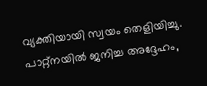വ്യക്തിയായി സ്വയം തെളിയിച്ചു. പാറ്റ്‌നയിൽ ജനിച്ച അദ്ദേഹം,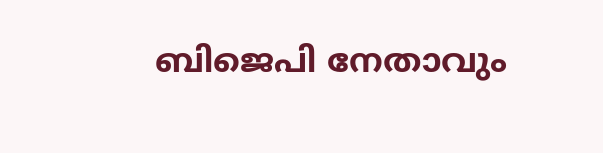ബിജെപി നേതാവും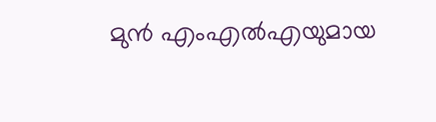മുൻ എംഎൽഎയുമായ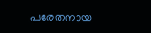പരേതനായ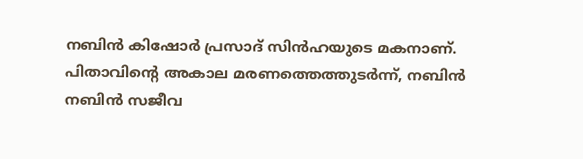നബിൻ കിഷോർ പ്രസാദ് സിൻഹയുടെ മകനാണ്. പിതാവിന്റെ അകാല മരണത്തെത്തുടർന്ന്, നബിൻ നബിൻ സജീവ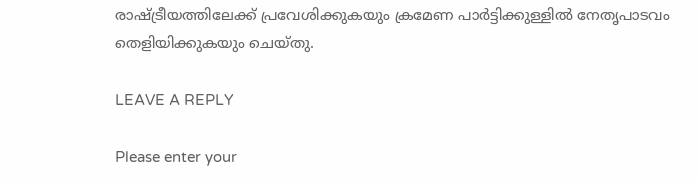രാഷ്‌ട്രീയത്തിലേക്ക് പ്രവേശിക്കുകയും ക്രമേണ പാർട്ടിക്കുള്ളിൽ നേതൃപാടവം തെളിയിക്കുകയും ചെയ്തു.

LEAVE A REPLY

Please enter your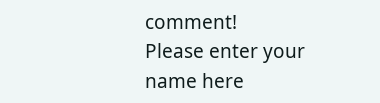comment!
Please enter your name here